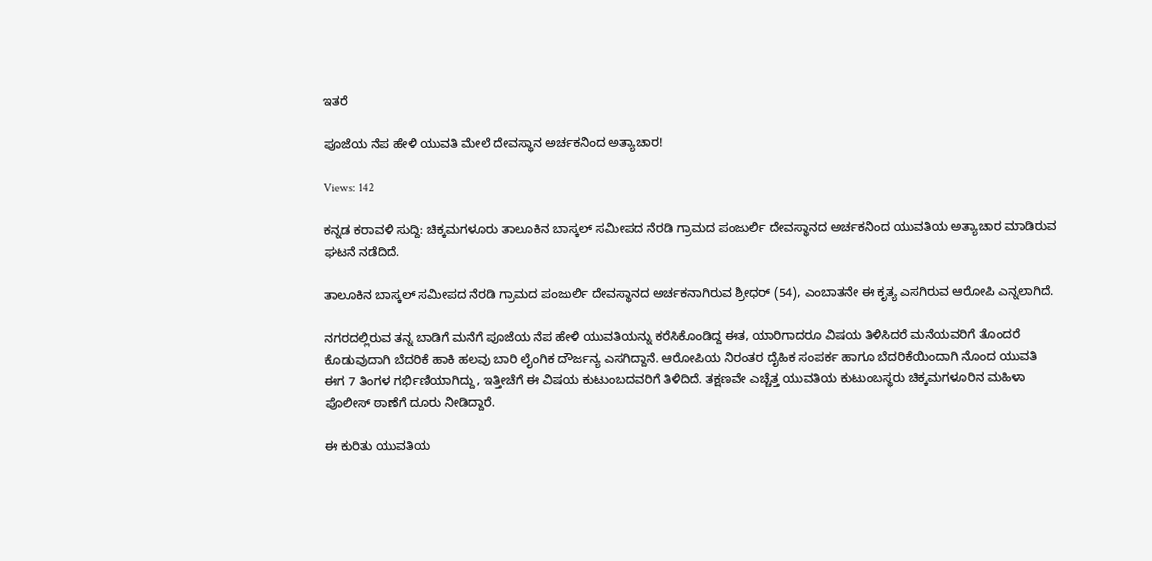ಇತರೆ

ಪೂಜೆಯ ನೆಪ ಹೇಳಿ ಯುವತಿ ಮೇಲೆ ದೇವಸ್ಥಾನ ಅರ್ಚಕನಿಂದ ಅತ್ಯಾಚಾರ!

Views: 142

ಕನ್ನಡ ಕರಾವಳಿ ಸುದ್ದಿ: ಚಿಕ್ಕಮಗಳೂರು ತಾಲೂಕಿನ ಬಾಸ್ಕಲ್ ಸಮೀಪದ ನೆರಡಿ ಗ್ರಾಮದ ಪಂಜುರ್ಲಿ ದೇವಸ್ಥಾನದ ಅರ್ಚಕನಿಂದ ಯುವತಿಯ ಅತ್ಯಾಚಾರ ಮಾಡಿರುವ ಘಟನೆ ನಡೆದಿದೆ.

ತಾಲೂಕಿನ ಬಾಸ್ಕಲ್ ಸಮೀಪದ ನೆರಡಿ ಗ್ರಾಮದ ಪಂಜುರ್ಲಿ ದೇವಸ್ಥಾನದ ಅರ್ಚಕನಾಗಿರುವ ಶ್ರೀಧರ್ (54), ಎಂಬಾತನೇ ಈ ಕೃತ್ಯ ಎಸಗಿರುವ ಆರೋಪಿ ಎನ್ನಲಾಗಿದೆ.

ನಗರದಲ್ಲಿರುವ ತನ್ನ ಬಾಡಿಗೆ ಮನೆಗೆ ಪೂಜೆಯ ನೆಪ ಹೇಳಿ ಯುವತಿಯನ್ನು ಕರೆಸಿಕೊಂಡಿದ್ದ ಈತ, ಯಾರಿಗಾದರೂ ವಿಷಯ ತಿಳಿಸಿದರೆ ಮನೆಯವರಿಗೆ ತೊಂದರೆ ಕೊಡುವುದಾಗಿ ಬೆದರಿಕೆ ಹಾಕಿ ಹಲವು ಬಾರಿ ಲೈಂಗಿಕ ದೌರ್ಜನ್ಯ ಎಸಗಿದ್ದಾನೆ. ಆರೋಪಿಯ ನಿರಂತರ ದೈಹಿಕ ಸಂಪರ್ಕ ಹಾಗೂ ಬೆದರಿಕೆಯಿಂದಾಗಿ ನೊಂದ ಯುವತಿ ಈಗ 7 ತಿಂಗಳ ಗರ್ಭಿಣಿಯಾಗಿದ್ದು, ಇತ್ತೀಚೆಗೆ ಈ ವಿಷಯ ಕುಟುಂಬದವರಿಗೆ ತಿಳಿದಿದೆ. ತಕ್ಷಣವೇ ಎಚ್ಚೆತ್ತ ಯುವತಿಯ ಕುಟುಂಬಸ್ಥರು ಚಿಕ್ಕಮಗಳೂರಿನ ಮಹಿಳಾ ಪೊಲೀಸ್‌ ಠಾಣೆಗೆ ದೂರು ನೀಡಿದ್ದಾರೆ.

ಈ ಕುರಿತು ಯುವತಿಯ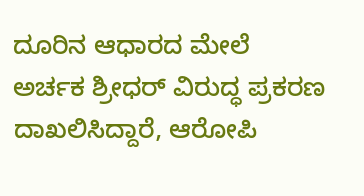ದೂರಿನ ಆಧಾರದ ಮೇಲೆ ಅರ್ಚಕ ಶ್ರೀಧ‌ರ್ ವಿರುದ್ಧ ಪ್ರಕರಣ ದಾಖಲಿಸಿದ್ದಾರೆ, ಆರೋಪಿ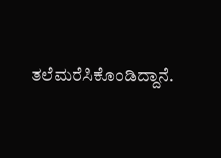ತಲೆಮರೆಸಿಕೊಂಡಿದ್ದಾನೆ.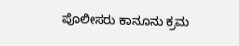ಪೊಲೀಸರು ಕಾನೂನು ಕ್ರಮ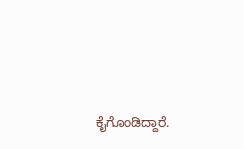ಕೈಗೊಂಡಿದ್ದಾರೆ.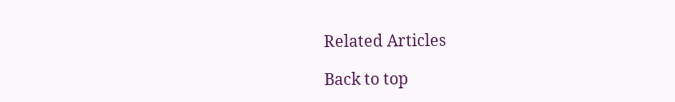Related Articles

Back to top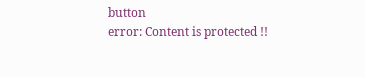button
error: Content is protected !!